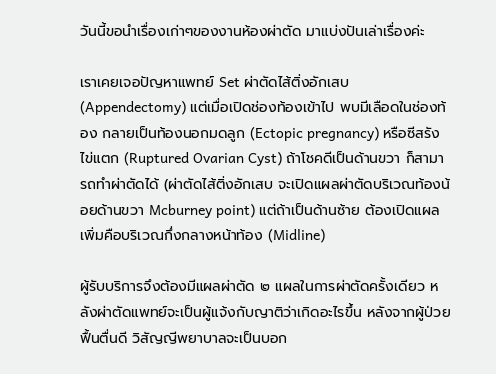วันนี้ขอนำเรื่องเก่าๆของงานห้องผ่าตัด มาแบ่งปันเล่าเรื่องค่ะ

เราเคยเจอปัญหาแพทย์ Set ผ่าตัดไส้ติ่งอักเสบ (Appendectomy) แต่เมื่อเปิดช่องท้องเข้าไป พบมีเลือดในช่องท้อง กลายเป็นท้องนอกมดลูก (Ectopic pregnancy) หรือซีสรังไข่แตก (Ruptured Ovarian Cyst) ถ้าโชคดีเป็นด้านขวา ก็สามารถทำผ่าตัดได้ (ผ่าตัดไส้ติ่งอักเสบ จะเปิดแผลผ่าตัดบริเวณท้องน้อยด้านขวา Mcburney point) แต่ถ้าเป็นด้านซ้าย ต้องเปิดแผลเพิ่มคือบริเวณกึ่งกลางหน้าท้อง (Midline)

ผู้รับบริการจึงต้องมีแผลผ่าตัด ๒ แผลในการผ่าตัดครั้งเดียว หลังผ่าตัดแพทย์จะเป็นผู้แจ้งกับญาติว่าเกิดอะไรขึ้น หลังจากผู้ป่วยฟื้นตื่นดี วิสัญญีพยาบาลจะเป็นบอก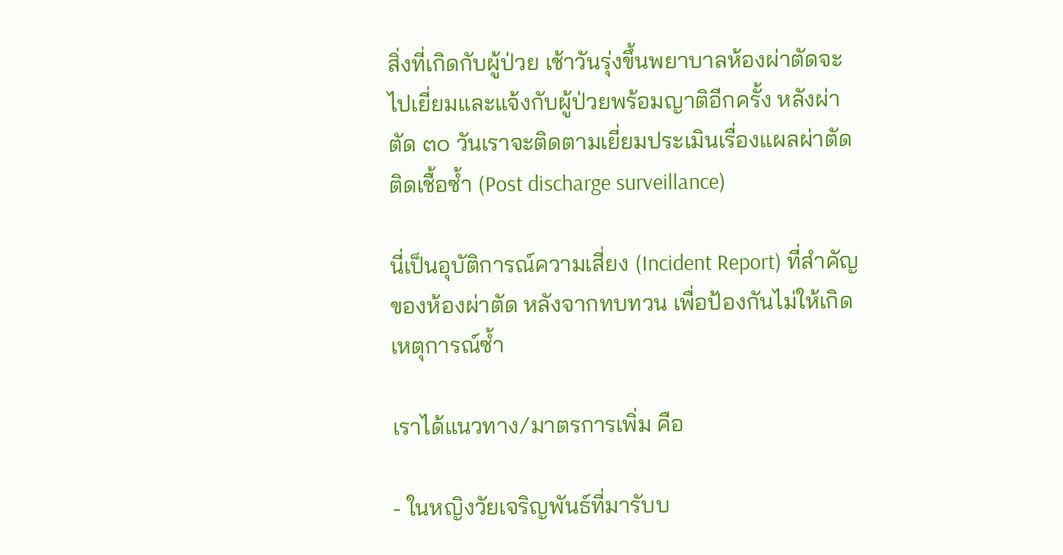สิ่งที่เกิดกับผู้ป่วย เช้าวันรุ่งขึ้นพยาบาลห้องผ่าตัดจะไปเยี่ยมและแจ้งกับผู้ป่วยพร้อมญาติอีกครั้ง หลังผ่าตัด ๓๐ วันเราจะติดตามเยี่ยมประเมินเรื่องแผลผ่าตัดติดเชื้อซ้ำ (Post discharge surveillance)

นี่เป็นอุบัติการณ์ความเสี่ยง (Incident Report) ที่สำคัญของห้องผ่าตัด หลังจากทบทวน เพื่อป้องกันไม่ให้เกิดเหตุการณ์ซ้ำ

เราได้แนวทาง/มาตรการเพิ่ม คือ

- ในหญิงวัยเจริญพันธ์ที่มารับบ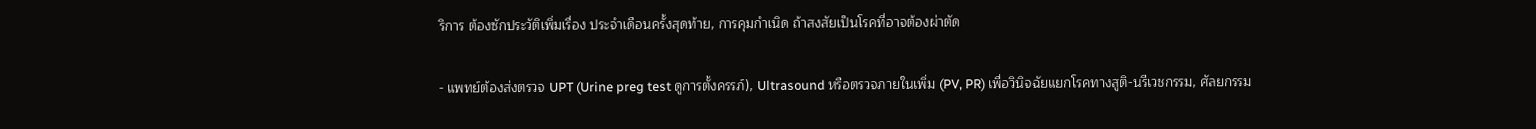ริการ ต้องซักประวัติเพิ่มเรื่อง ประจำเดือนครั้งสุดท้าย, การคุมกำเนิด ถ้าสงสัยเป็นโรคที่อาจต้องผ่าตัด

- แพทย์ต้องส่งตรวจ UPT (Urine preg test ดูการตั้งครรภ์), Ultrasound หรือตรวจภายในเพิ่ม (PV, PR) เพื่อวินิจฉัยแยกโรคทางสูติ-นรีเวชกรรม, ศัลยกรรม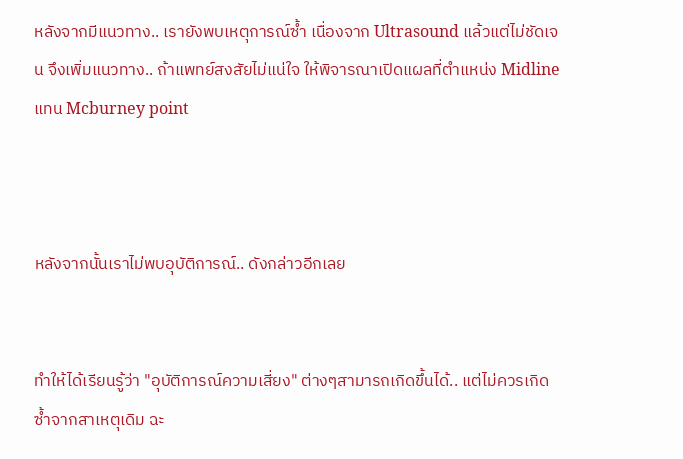หลังจากมีแนวทาง.. เรายังพบเหตุการณ์ซ้ำ เนื่องจาก Ultrasound แล้วแต่ไม่ชัดเจน จึงเพิ่มแนวทาง.. ถ้าแพทย์สงสัยไม่แน่ใจ ให้พิจารณาเปิดแผลที่ตำแหน่ง Midline แทน Mcburney point



หลังจากนั้นเราไม่พบอุบัติการณ์.. ดังกล่าวอีกเลย


ทำให้ได้เรียนรู้ว่า "อุบัติการณ์ความเสี่ยง" ต่างๆสามารถเกิดขึ้นได้.. แต่ไม่ควรเกิดซ้ำจากสาเหตุเดิม ฉะ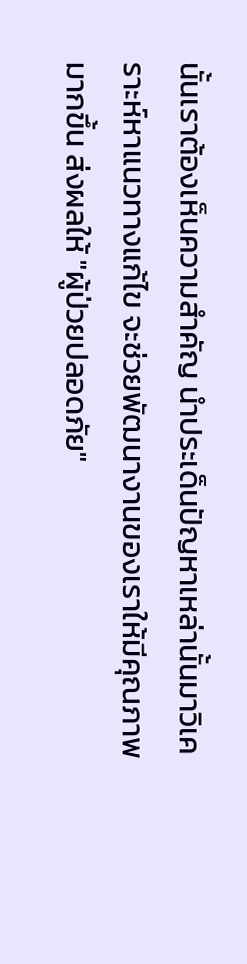นั้นเราต้องเห็นความสำคัญ นำประเด็นปัญหาเหล่านั้นมาวิเคราะห์หาแนวทางแก้ไข จะช่วยพัฒนางานของเราให้มีคุณภาพมากขึ้น ส่งผลให้ "ผู้ป่วยปลอดภัย"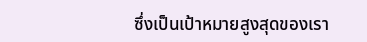ซึ่งเป็นเป้าหมายสูงสุดของเรา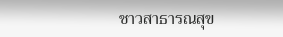ชาวสาธารณสุข